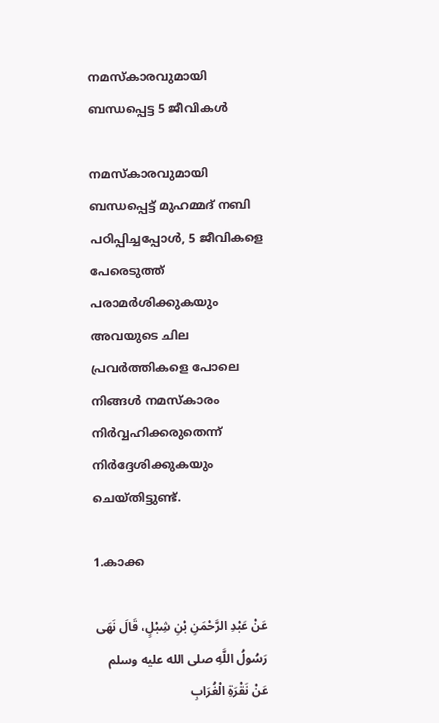നമസ്കാരവുമായി ബന്ധപ്പെട്ട 5 ജീവികൾ

നമസ്കാരവുമായി ബന്ധപ്പെട്ട് മുഹമ്മദ് നബി പഠിപ്പിച്ചപ്പോൾ, 5 ജീവികളെ പേരെടുത്ത് പരാമർശിക്കുകയും അവയുടെ ചില പ്രവർത്തികളെ പോലെ നിങ്ങൾ നമസ്കാരം നിര്‍വ്വഹിക്കരുതെന്ന് നിർദ്ദേശിക്കുകയും ചെയ്തിട്ടുണ്ട്.

1.കാക്ക

عَنْ عَبْدِ الرَّحْمَنِ بْنِ شِبْلٍ، قَالَ نَهَى رَسُولُ اللَّهِ صلى الله عليه وسلم عَنْ نَقْرَةِ الْغُرَابِ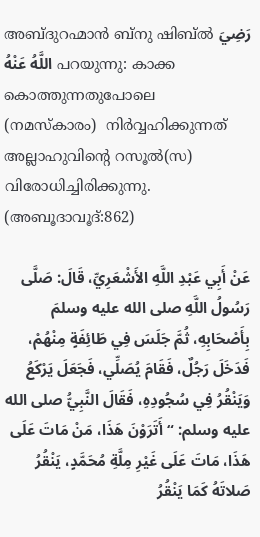അബ്ദുറഹ്മാൻ ബ്നു ഷിബ്ൽ رَضِيَ اللَّهُ عَنْهُ പറയുന്നു: കാക്ക കൊത്തുന്നതുപോലെ (നമസ്കാരം)  നിര്‍വ്വഹിക്കുന്നത് അല്ലാഹുവിന്റെ റസൂൽ(സ) വിരോധിച്ചിരിക്കുന്നു. (അബൂദാവൂദ്:862)

عَنْ أَبِي عَبْدِ اللَّهِ الأَشْعَرِيِّ، قَالَ: صَلَّى رَسُولُ اللَّهِ صلى الله عليه وسلمَ بِأَصْحَابِهِ، ثُمَّ جَلَسَ فِي طَائِفَةٍ مِنْهُمْ، فَدَخَلَ رَجُلٌ، فَقَامَ يُصَلِّي، فَجَعَلَ يَرْكَعُ وَيَنْقُرُ فِي سُجُودِهِ، فَقَالَ النَّبِيُّ صلى الله عليه وسلم: “أَتَرَوْنَ هَذَا، مَنْ مَاتَ عَلَى هَذَا، مَاتَ عَلَى غَيْرِ مِلَّةِ مُحَمَّدٍ، يَنْقُرُ صَلاتَهُ كَمَا يَنْقُرُ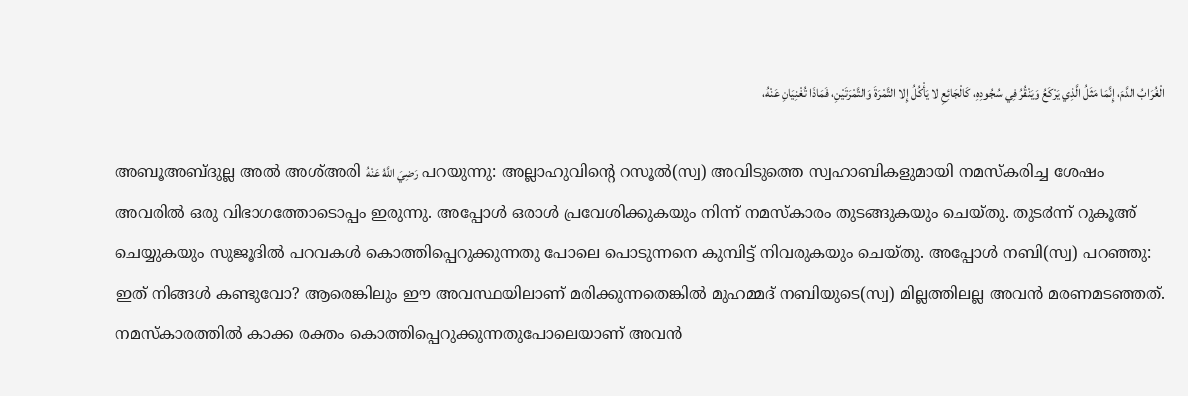الْغُرَابُ الدَّمَ، إِنَّمَا مَثَلُ الَّذِي يَرْكَعُ وَيَنْقُرُ فِي سُجُودِهِ، كَالْجَائِعِ لا يَأْكُلُ إِلا التَّمْرَةَ وَالتَّمْرَتَيْنِ، فَمَاذَا تُغْنِيَانِ عَنْهُ،

അബൂഅബ്ദുല്ല അല്‍ അശ്അരി رَضِيَ اللَّهُ عَنْهُ പറയുന്നു: അല്ലാഹുവിന്റെ റസൂല്‍(സ്വ) അവിടുത്തെ സ്വഹാബികളുമായി നമസ്കരിച്ച ശേഷം അവരില്‍ ഒരു വിഭാഗത്തോടൊപ്പം ഇരുന്നു. അപ്പോള്‍ ഒരാള്‍ പ്രവേശിക്കുകയും നിന്ന് നമസ്കാരം തുടങ്ങുകയും ചെയ്തു. തുട൪ന്ന് റുകൂഅ് ചെയ്യുകയും സുജൂദില്‍ പറവകള്‍ കൊത്തിപ്പെറുക്കുന്നതു പോലെ പൊടുന്നനെ കുമ്പിട്ട് നിവരുകയും ചെയ്തു. അപ്പോള്‍ നബി(സ്വ) പറഞ്ഞു: ഇത് നിങ്ങള്‍ കണ്ടുവോ? ആരെങ്കിലും ഈ അവസ്ഥയിലാണ് മരിക്കുന്നതെങ്കില്‍ മുഹമ്മദ് നബിയുടെ(സ്വ) മില്ലത്തിലല്ല അവന്‍ മരണമടഞ്ഞത്. നമസ്കാരത്തില്‍ കാക്ക രക്തം കൊത്തിപ്പെറുക്കുന്നതുപോലെയാണ് അവന്‍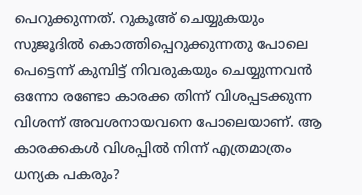പെറുക്കുന്നത്. റുകൂഅ് ചെയ്യുകയും സുജൂദില്‍ കൊത്തിപ്പെറുക്കുന്നതു പോലെ പെട്ടെന്ന് കുമ്പിട്ട് നിവരുകയും ചെയ്യുന്നവന്‍ ഒന്നോ രണ്ടോ കാരക്ക തിന്ന് വിശപ്പടക്കുന്ന വിശന്ന് അവശനായവനെ പോലെയാണ്. ആ കാരക്കകള്‍ വിശപ്പില്‍ നിന്ന് എത്രമാത്രം ധന്യക പകരും?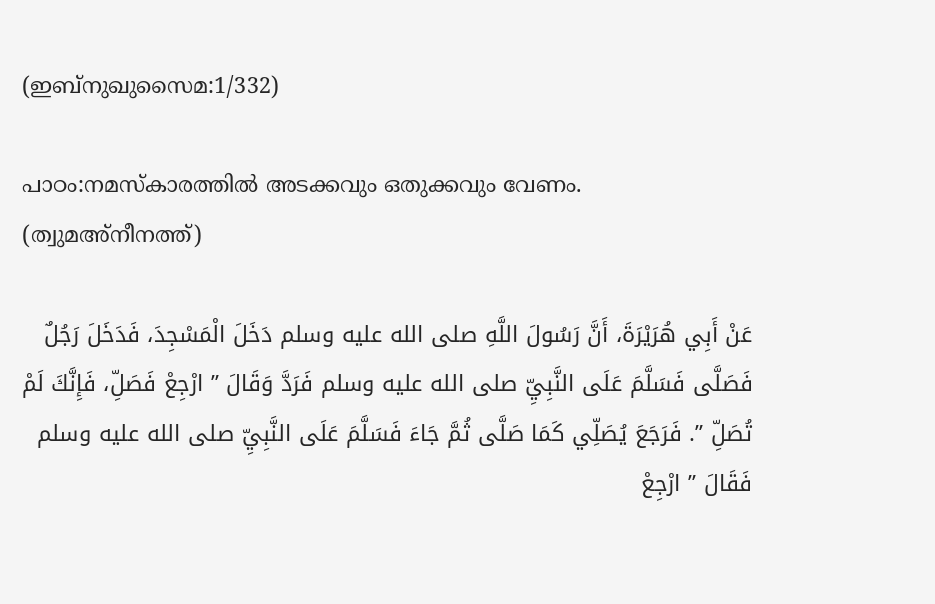(ഇബ്നുഖുസൈമ:1/332)

പാഠം:നമസ്കാരത്തില്‍ അടക്കവും ഒതുക്കവും വേണം. (ത്വുമഅ്‌നീനത്ത്)

عَنْ أَبِي هُرَيْرَةَ، أَنَّ رَسُولَ اللَّهِ صلى الله عليه وسلم دَخَلَ الْمَسْجِدَ، فَدَخَلَ رَجُلٌ فَصَلَّى فَسَلَّمَ عَلَى النَّبِيِّ صلى الله عليه وسلم فَرَدَّ وَقَالَ ” ارْجِعْ فَصَلِّ، فَإِنَّكَ لَمْ تُصَلِّ ”. فَرَجَعَ يُصَلِّي كَمَا صَلَّى ثُمَّ جَاءَ فَسَلَّمَ عَلَى النَّبِيِّ صلى الله عليه وسلم فَقَالَ ” ارْجِعْ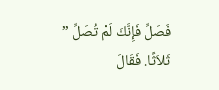فَصَلِّ فَإِنَّكَ لَمْ تُصَلِّ ” ثَلاَثًا. فَقَالَ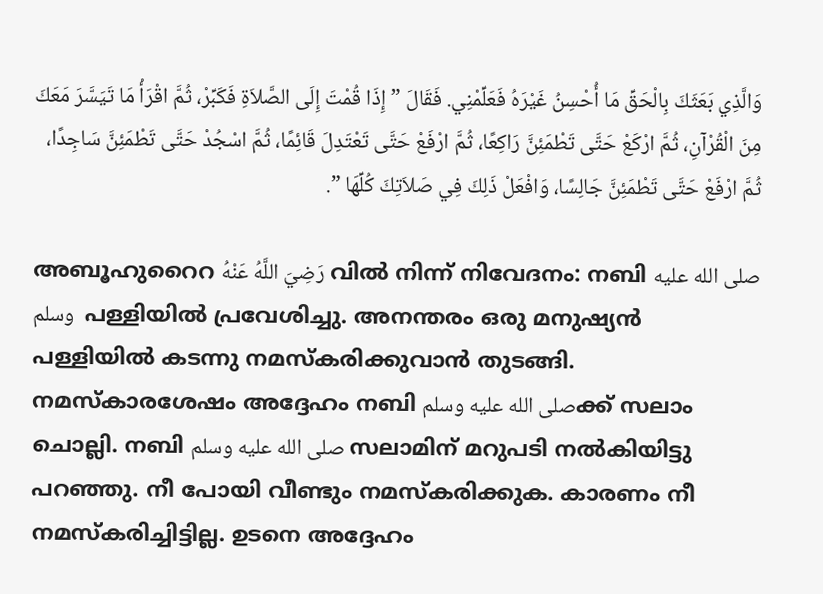وَالَّذِي بَعَثَكَ بِالْحَقِّ مَا أُحْسِنُ غَيْرَهُ فَعَلِّمْنِي. فَقَالَ ” إِذَا قُمْتَ إِلَى الصَّلاَةِ فَكَبِّرْ، ثُمَّ اقْرَأْ مَا تَيَسَّرَ مَعَكَ مِنَ الْقُرْآنِ، ثُمَّ ارْكَعْ حَتَّى تَطْمَئِنَّ رَاكِعًا، ثُمَّ ارْفَعْ حَتَّى تَعْتَدِلَ قَائِمًا، ثُمَّ اسْجُدْ حَتَّى تَطْمَئِنَّ سَاجِدًا، ثُمَّ ارْفَعْ حَتَّى تَطْمَئِنَّ جَالِسًا، وَافْعَلْ ذَلِكَ فِي صَلاَتِكَ كُلِّهَا ”.

അബൂഹുറൈറ رَضِيَ اللَّهُ عَنْهُ വിൽ നിന്ന് നിവേദനം: നബി صلى الله عليه وسلم  പള്ളിയില്‍ പ്രവേശിച്ചു. അനന്തരം ഒരു മനുഷ്യന്‍ പള്ളിയില്‍ കടന്നു നമസ്കരിക്കുവാന്‍ തുടങ്ങി. നമസ്കാരശേഷം അദ്ദേഹം നബി صلى الله عليه وسلمക്ക് സലാം ചൊല്ലി. നബി صلى الله عليه وسلم സലാമിന്‌ മറുപടി നല്‍കിയിട്ടു പറഞ്ഞു. നീ പോയി വീണ്ടും നമസ്കരിക്കുക. കാരണം നീ നമസ്കരിച്ചിട്ടില്ല. ഉടനെ അദ്ദേഹം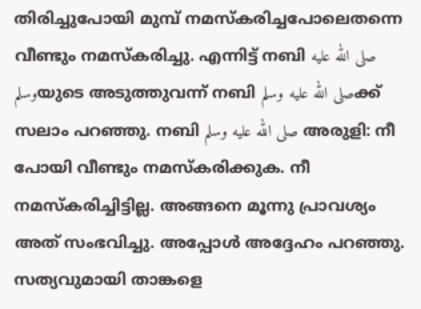തിരിച്ചുപോയി മുമ്പ്‌ നമസ്കരിച്ചപോലെതന്നെ വീണ്ടും നമസ്കരിച്ചു. എന്നിട്ട്‌ നബി صلى الله عليه وسلمയുടെ അടുത്തുവന്ന്‌ നബി صلى الله عليه وسلمക്ക് സലാം പറഞ്ഞു. നബി صلى الله عليه وسلم അരുളി: നീ പോയി വീണ്ടും നമസ്കരിക്കുക. നീ നമസ്കരിച്ചിട്ടില്ല. അങ്ങനെ മൂന്നു പ്രാവശ്യം അത്‌ സംഭവിച്ചു. അപ്പോള്‍ അദ്ദേഹം പറഞ്ഞു. സത്യവുമായി താങ്കളെ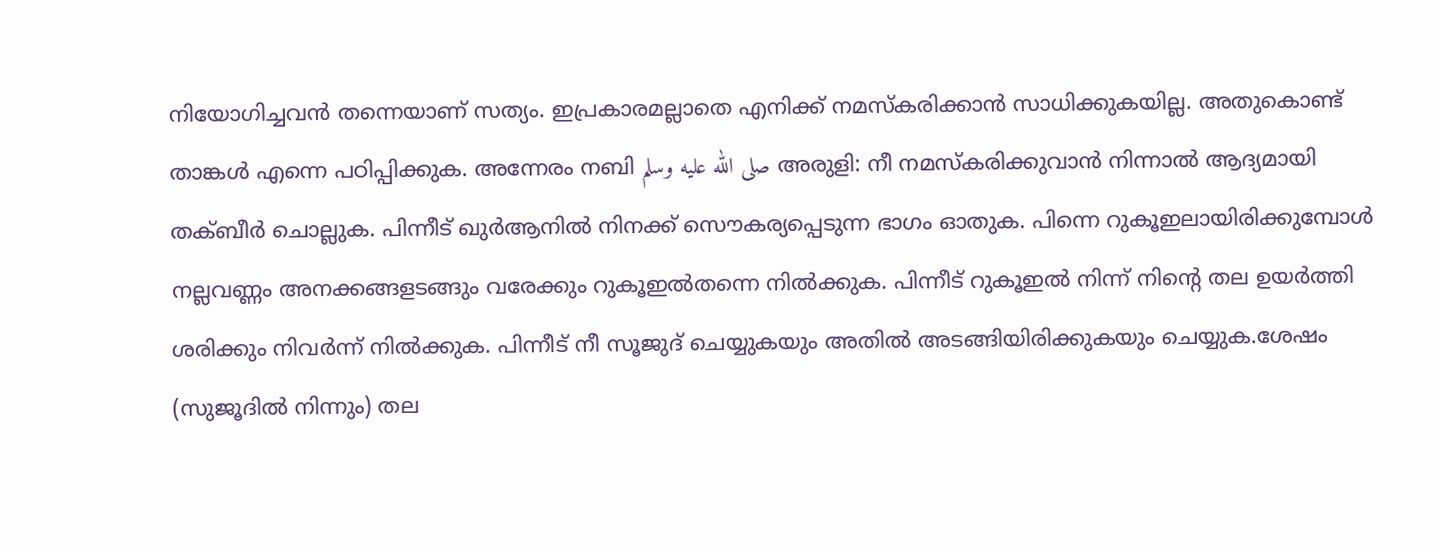നിയോഗിച്ചവന്‍ തന്നെയാണ്‌ സത്യം. ഇപ്രകാരമല്ലാതെ എനിക്ക്‌ നമസ്കരിക്കാന്‍ സാധിക്കുകയില്ല. അതുകൊണ്ട്‌ താങ്കള്‍ എന്നെ പഠിപ്പിക്കുക. അന്നേരം നബി صلى الله عليه وسلم അരുളി: നീ നമസ്കരിക്കുവാന്‍ നിന്നാല്‍ ആദ്യമായി തക്ബീര്‍ ചൊല്ലുക. പിന്നീട്‌ ഖുര്‍ആനില്‍ നിനക്ക്‌ സൌകര്യപ്പെടുന്ന ഭാഗം ഓതുക. പിന്നെ റുകൂഇലായിരിക്കുമ്പോള്‍ നല്ലവണ്ണം അനക്കങ്ങളടങ്ങും വരേക്കും റുകൂഇല്‍തന്നെ നില്‍ക്കുക. പിന്നീട്‌ റുകൂഇല്‍ നിന്ന്‌ നിന്റെ തല ഉയര്‍ത്തി ശരിക്കും നിവര്‍ന്ന്‌ നില്‍ക്കുക. പിന്നീട്‌ നീ സൂജുദ്‌ ചെയ്യുകയും അതില്‍ അടങ്ങിയിരിക്കുകയും ചെയ്യുക.ശേഷം (സുജൂദില്‍ നിന്നും) തല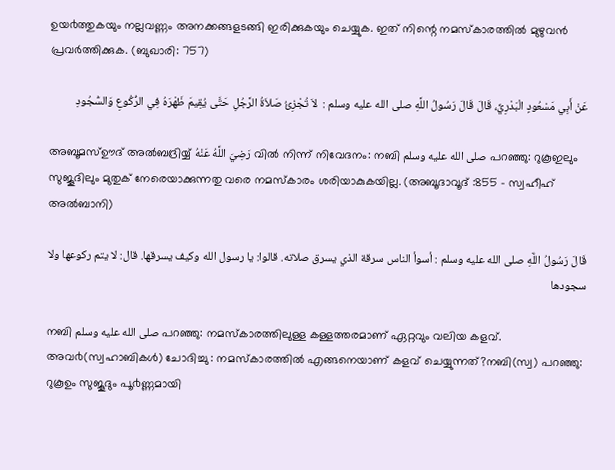ഉയ൪ത്തുകയും നല്ലവണ്ണം അനക്കങ്ങളടങ്ങി ഇരിക്കുകയും ചെയ്യുക. ഇത്‌ നിന്റെ നമസ്കാരത്തില്‍ മുഴുവന്‍ പ്രവര്‍ത്തിക്കുക. (ബുഖാരി: 757)

عَنْ أَبِي مَسْعُودٍ الْبَدْرِيِّ، قَالَ قَالَ رَسُولُ اللَّهِ صلى الله عليه وسلم :  لاَ تُجْزِئُ صَلاَةُ الرَّجُلِ حَتَّى يُقِيمَ ظَهْرَهُ فِي الرُّكُوعِ وَالسُّجُودِ

അബൂമസ്ഊദ് അൽബദ്രിയ്യ് رَضِيَ اللَّهُ عَنْهُ വിൽ നിന്ന് നിവേദനം: നബി صلى الله عليه وسلم പറഞ്ഞു: റുകൂഇലും സുജൂദിലും മുതുക് നേരെയാക്കുന്നതു വരെ നമസ്കാരം ശരിയാകുകയില്ല. (അബൂദാവൂദ് :855 – സ്വഹീഹ് അല്‍ബാനി)

قَالَ رَسُولُ اللَّهِ صلى الله عليه وسلم : أسوأ الناس سرقة الذي يسرق صلاته. قالوا: يا رسول الله وكيف يسرقها. قال: لا يتم ركوعها ولا سجودها

നബി صلى الله عليه وسلم പറഞ്ഞു: നമസ്കാരത്തിലുള്ള കള്ളത്തരമാണ് ഏറ്റവും വലിയ കളവ്. അവ൪(സ്വഹാബികള്‍) ചോദിച്ചു : നമസ്കാരത്തില്‍ എങ്ങനെയാണ് കളവ് ചെയ്യുന്നത്?നബി(സ്വ) പറഞ്ഞു: റുകൂഉം സുജൂദും പൂ൪ണ്ണമായി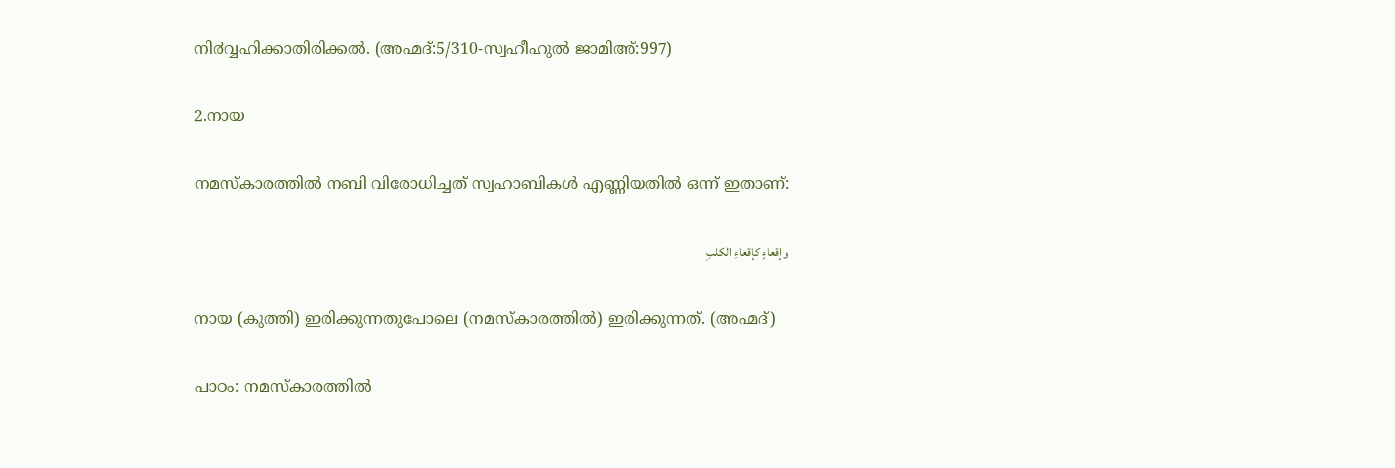നി൪വ്വഹിക്കാതിരിക്കല്‍. (അഹ്മദ്:5/310-സ്വഹീഹുല്‍ ജാമിഅ്:997)

2.നായ

നമസ്കാരത്തിൽ നബി വിരോധിച്ചത് സ്വഹാബികൾ എണ്ണിയതിൽ ഒന്ന് ഇതാണ്:

وإقعاءٍ كإقعاءِ الكلبِ

നായ (കുത്തി) ഇരിക്കുന്നതുപോലെ (നമസ്കാരത്തിൽ) ഇരിക്കുന്നത്. (അഹ്മദ്)

പാഠം: നമസ്കാരത്തിൽ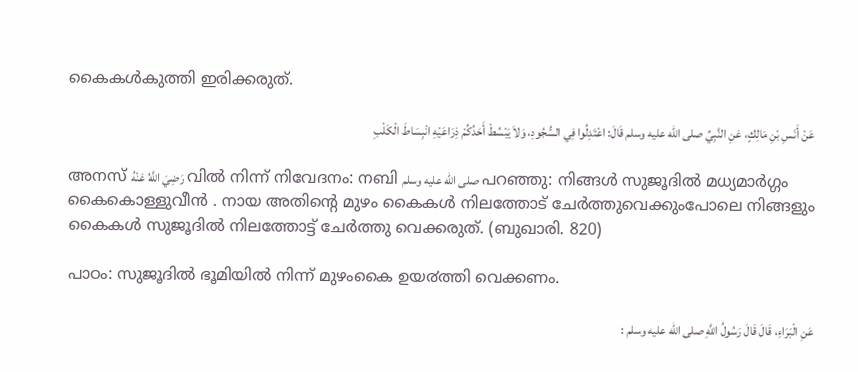കൈകൾകുത്തി ഇരിക്കരുത്.

عَنْ أَنَسِ بْنِ مَالِكٍ، عَنِ النَّبِيِّ صلى الله عليه وسلم قَالَ: اعْتَدِلُوا فِي السُّجُودِ، وَلاَ يَبْسُطْ أَحَدُكُمْ ذِرَاعَيْهِ انْبِسَاطَ الْكَلْبِ

അനസ് رَضِيَ اللَّهُ عَنْهُ വിൽ നിന്ന് നിവേദനം: നബി صلى الله عليه وسلم പറഞ്ഞു: നിങ്ങള്‍ സുജൂദില്‍ മധ്യമാര്‍ഗ്ഗം കൈകൊള്ളുവീന്‍ . നായ അതിന്റെ മുഴം കൈകള്‍ നിലത്തോട്‌ ചേര്‍ത്തുവെക്കുംപോലെ നിങ്ങളും കൈകള്‍ സുജൂദില്‍ നിലത്തോട്ട്‌ ചേര്‍ത്തു വെക്കരുത്‌. (ബുഖാരി. 820)

പാഠം: സുജൂദിൽ ഭൂമിയില്‍ നിന്ന് മുഴംകൈ ഉയ൪ത്തി വെക്കണം.

عَنِ الْبَرَاءِ، قَالَ قَالَ رَسُولُ اللَّهِ صلى الله عليه وسلم :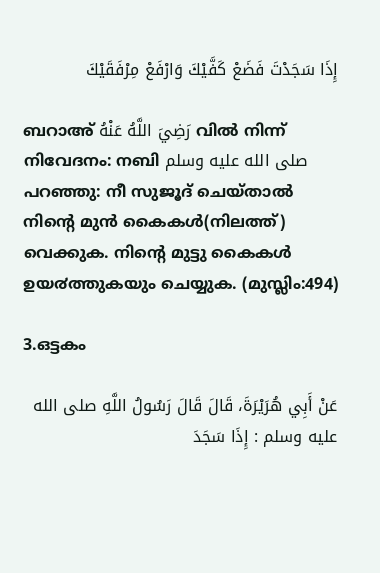إِذَا سَجَدْتَ فَضَعْ كَفَّيْكَ وَارْفَعْ مِرْفَقَيْكَ

ബറാഅ് رَضِيَ اللَّهُ عَنْهُ വിൽ നിന്ന് നിവേദനം: നബി صلى الله عليه وسلم പറഞ്ഞു: നീ സുജൂദ് ചെയ്താല്‍ നിന്റെ മുന്‍ കൈകള്‍(നിലത്ത്) വെക്കുക. നിന്റെ മുട്ടു കൈകള്‍ ഉയ൪ത്തുകയും ചെയ്യുക. (മുസ്ലിം:494)

3.ഒട്ടകം

عَنْ أَبِي هُرَيْرَةَ، قَالَ قَالَ رَسُولُ اللَّهِ صلى الله عليه وسلم : إِذَا سَجَدَ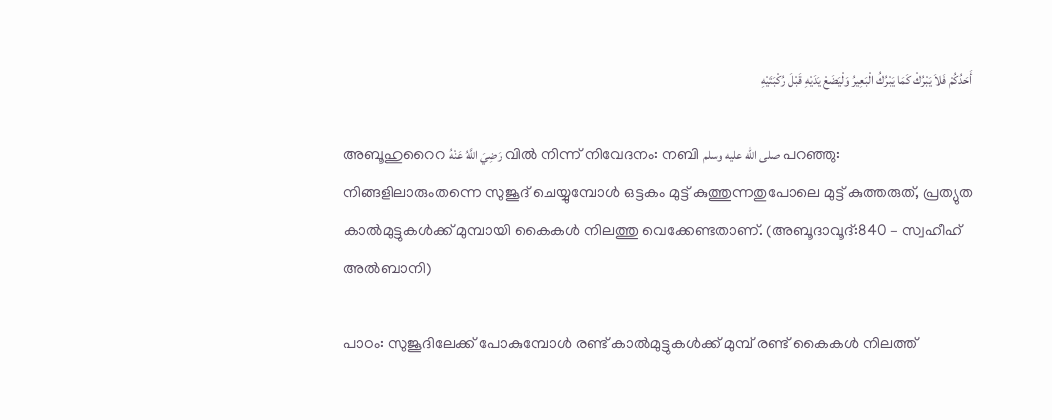أَحَدُكُمْ فَلاَ يَبْرُكْ كَمَا يَبْرُكُ الْبَعِيرُ وَلْيَضَعْ يَدَيْهِ قَبْلَ رُكْبَتَيْهِ

അബൂഹുറൈറ رَضِيَ اللَّهُ عَنْهُ വിൽ നിന്ന് നിവേദനം: നബി صلى الله عليه وسلم പറഞ്ഞു: നിങ്ങളിലാരുംതന്നെ സുജൂദ് ചെയ്യുമ്പോള്‍ ഒട്ടകം മുട്ട് കുത്തുന്നതുപോലെ മുട്ട് കുത്തരുത്, പ്രത്യുത കാല്‍മുട്ടുകള്‍ക്ക് മുമ്പായി കൈകള്‍ നിലത്തു വെക്കേണ്ടതാണ്. (അബൂദാവൂദ്:840 – സ്വഹീഹ് അല്‍ബാനി)

പാഠം: സുജൂദിലേക്ക് പോകുമ്പോള്‍ രണ്ട് കാല്‍മുട്ടുകള്‍ക്ക് മുമ്പ് രണ്ട് കൈകള്‍ നിലത്ത്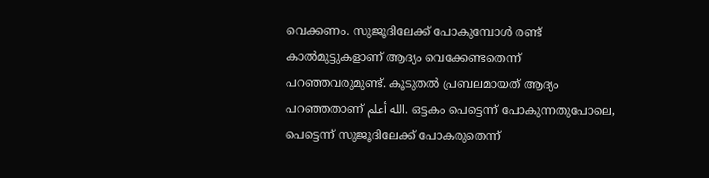വെക്കണം. സുജൂദിലേക്ക് പോകുമ്പോള്‍ രണ്ട് കാല്‍മുട്ടുകളാണ് ആദ്യം വെക്കേണ്ടതെന്ന് പറഞ്ഞവരുമുണ്ട്. കൂടുതൽ പ്രബലമായത് ആദ്യം പറഞ്ഞതാണ് الله أعلم. ഒട്ടകം പെട്ടെന്ന് പോകുന്നതുപോലെ, പെട്ടെന്ന് സുജൂദിലേക്ക് പോകരുതെന്ന്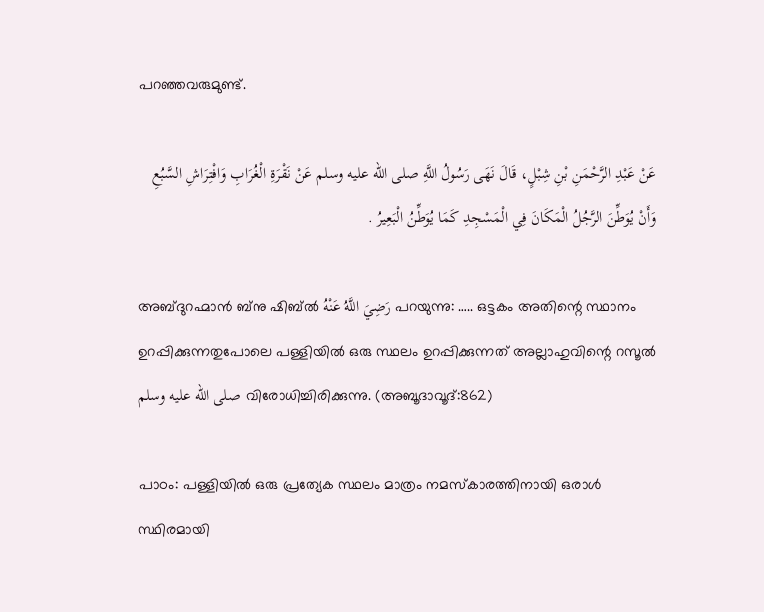പറഞ്ഞവരുമുണ്ട്.

عَنْ عَبْدِ الرَّحْمَنِ بْنِ شِبْلٍ، قَالَ نَهَى رَسُولُ اللَّهِ صلى الله عليه وسلم عَنْ نَقْرَةِ الْغُرَابِ وَافْتِرَاشِ السَّبُعِ وَأَنْ يُوَطِّنَ الرَّجُلُ الْمَكَانَ فِي الْمَسْجِدِ كَمَا يُوَطِّنُ الْبَعِيرُ .

അബ്ദുറഹ്മാൻ ബ്നു ഷിബ്ൽ رَضِيَ اللَّهُ عَنْهُ പറയുന്നു: ….. ഒട്ടകം അതിന്റെ സ്ഥാനം ഉറപ്പിക്കുന്നതുപോലെ പള്ളിയിൽ ഒരു സ്ഥലം ഉറപ്പിക്കുന്നത് അല്ലാഹുവിന്റെ റസൂൽ صلى الله عليه وسلم വിരോധിച്ചിരിക്കുന്നു. (അബൂദാവൂദ്:862)

പാഠം: പള്ളിയിൽ ഒരു പ്രത്യേക സ്ഥലം മാത്രം നമസ്കാരത്തിനായി ഒരാൾ സ്ഥിരമായി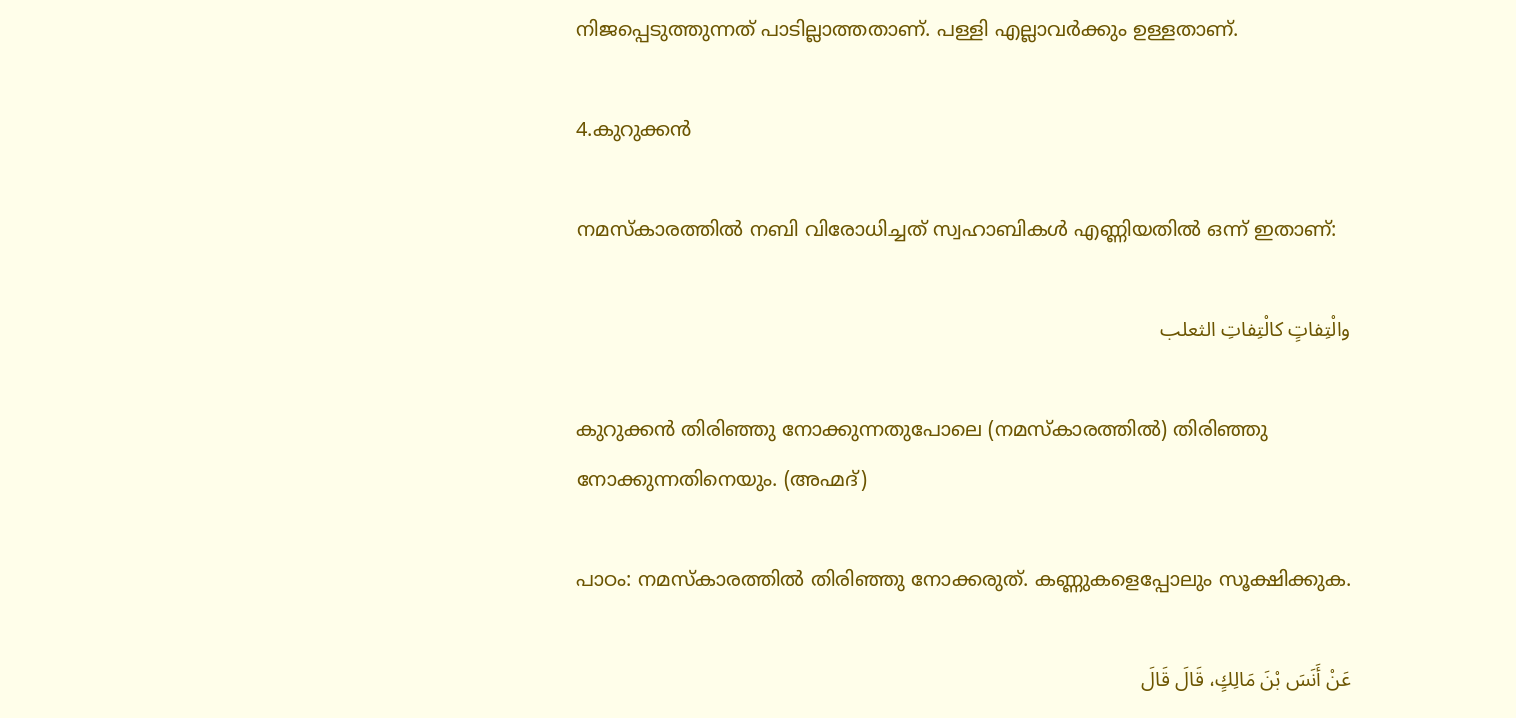നിജപ്പെടുത്തുന്നത് പാടില്ലാത്തതാണ്. പള്ളി എല്ലാവര്‍ക്കും ഉള്ളതാണ്.

4.കുറുക്കൻ

നമസ്കാരത്തിൽ നബി വിരോധിച്ചത് സ്വഹാബികൾ എണ്ണിയതിൽ ഒന്ന് ഇതാണ്:

والْتِفاتٍ كالْتِفاتِ الثعلب

കുറുക്കൻ തിരിഞ്ഞു നോക്കുന്നതുപോലെ (നമസ്കാരത്തിൽ) തിരിഞ്ഞു നോക്കുന്നതിനെയും. (അഹ്മദ്)

പാഠം: നമസ്കാരത്തിൽ തിരിഞ്ഞു നോക്കരുത്. കണ്ണുകളെപ്പോലും സൂക്ഷിക്കുക.

عَنْ أَنَسَ بْنَ مَالِكٍ، قَالَ قَالَ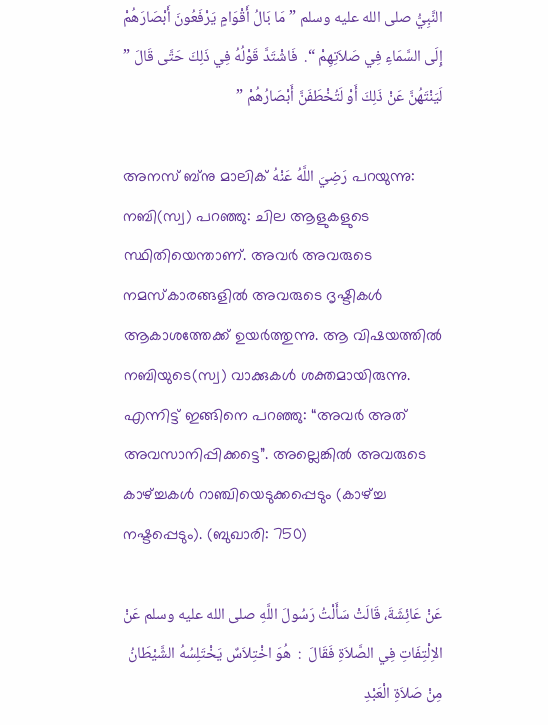النَّبِيُّ صلى الله عليه وسلم ” مَا بَالُ أَقْوَامٍ يَرْفَعُونَ أَبْصَارَهُمْ إِلَى السَّمَاءِ فِي صَلاَتِهِمْ “.  فَاشْتَدَّ قَوْلُهُ فِي ذَلِكَ حَتَّى قَالَ ” لَيَنْتَهُنَّ عَنْ ذَلِكَ أَوْ لَتُخْطَفَنَّ أَبْصَارُهُمْ ”

അനസ് ബ്നു മാലിക് رَضِيَ اللَّهُ عَنْهُ പറയുന്നു: നബി(സ്വ) പറഞ്ഞു: ചില ആളുകളുടെ സ്ഥിതിയെന്താണ്. അവർ അവരുടെ നമസ്‌കാരങ്ങളിൽ അവരുടെ ദൃഷ്ടികൾ ആകാശത്തേക്ക് ഉയർത്തുന്നു. ആ വിഷയത്തിൽ നബിയുടെ(സ്വ) വാക്കുകൾ ശക്തമായിരുന്നു. എന്നിട്ട് ഇങ്ങിനെ പറഞ്ഞു: “അവർ അത് അവസാനിപ്പിക്കട്ടെ”. അല്ലെങ്കിൽ അവരുടെ കാഴ്ച്ചകൾ റാഞ്ചിയെടുക്കപ്പെടും (കാഴ്ച്ച നഷ്ടപ്പെടും). (ബുഖാരി: 750)

عَنْ عَائِشَةَ، قَالَتْ سَأَلْتُ رَسُولَ اللَّهِ صلى الله عليه وسلم عَنْ الاِلْتِفَاتِ فِي الصَّلاَةِ فَقَالَ  :  هُوَ اخْتِلاَسٌ يَخْتَلِسُهُ الشَّيْطَانُ مِنْ صَلاَةِ الْعَبْدِ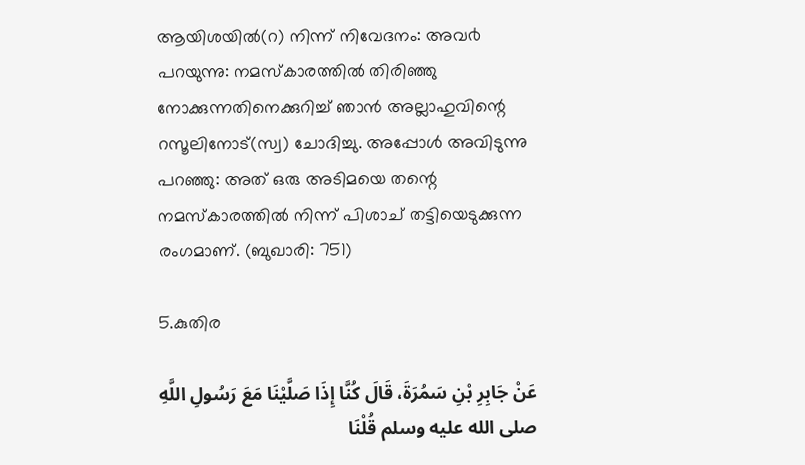ആയിശയില്‍(റ) നിന്ന് നിവേദനം: അവ൪ പറയുന്നു: നമസ്‌കാരത്തിൽ തിരിഞ്ഞു നോക്കുന്നതിനെക്കുറിച്ച് ഞാൻ അല്ലാഹുവിന്റെ റസൂലിനോട്(സ്വ) ചോദിച്ചു. അപ്പോൾ അവിടുന്നു പറഞ്ഞു: അത് ഒരു അടിമയെ തന്റെ നമസ്‌കാരത്തിൽ നിന്ന് പിശാച് തട്ടിയെടുക്കുന്ന രംഗമാണ്. (ബുഖാരി: 751)

5.കുതിര

عَنْ جَابِرِ بْنِ سَمُرَةَ، قَالَ كُنَّا إِذَا صَلَّيْنَا مَعَ رَسُولِ اللَّهِ صلى الله عليه وسلم قُلْنَا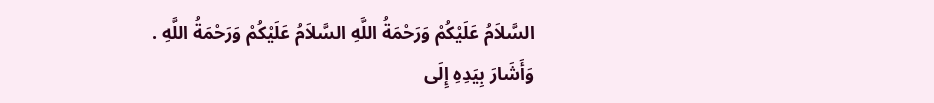السَّلاَمُ عَلَيْكُمْ وَرَحْمَةُ اللَّهِ السَّلاَمُ عَلَيْكُمْ وَرَحْمَةُ اللَّهِ . وَأَشَارَ بِيَدِهِ إِلَى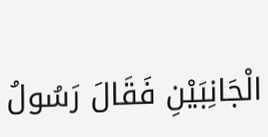الْجَانِبَيْنِ فَقَالَ رَسُولُ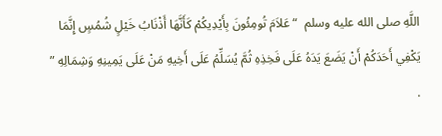اللَّهِ صلى الله عليه وسلم  “ عَلاَمَ تُومِئُونَ بِأَيْدِيكُمْ كَأَنَّهَا أَذْنَابُ خَيْلٍ شُمُسٍ إِنَّمَا يَكْفِي أَحَدَكُمْ أَنْ يَضَعَ يَدَهُ عَلَى فَخِذِهِ ثُمَّ يُسَلِّمُ عَلَى أَخِيهِ مَنْ عَلَى يَمِينِهِ وَشِمَالِهِ ” .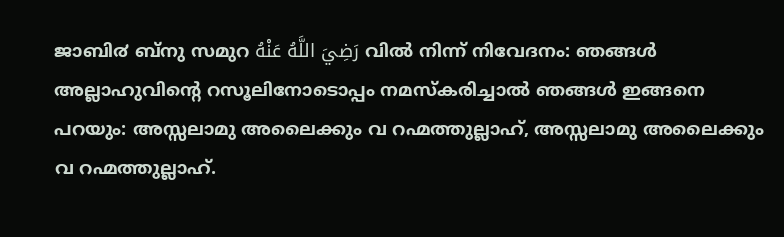ജാബി൪ ബ്നു സമുറ رَضِيَ اللَّهُ عَنْهُ വിൽ നിന്ന് നിവേദനം: ഞങ്ങള്‍ അല്ലാഹുവിന്റെ റസൂലിനോടൊപ്പം നമസ്കരിച്ചാല്‍ ഞങ്ങള്‍ ഇങ്ങനെ പറയും: അസ്സലാമു അലൈക്കും വ റഹ്മത്തുല്ലാഹ്, അസ്സലാമു അലൈക്കും വ റഹ്മത്തുല്ലാഹ്.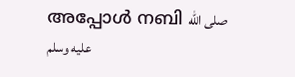അപ്പോള്‍ നബി صلى الله عليه وسلم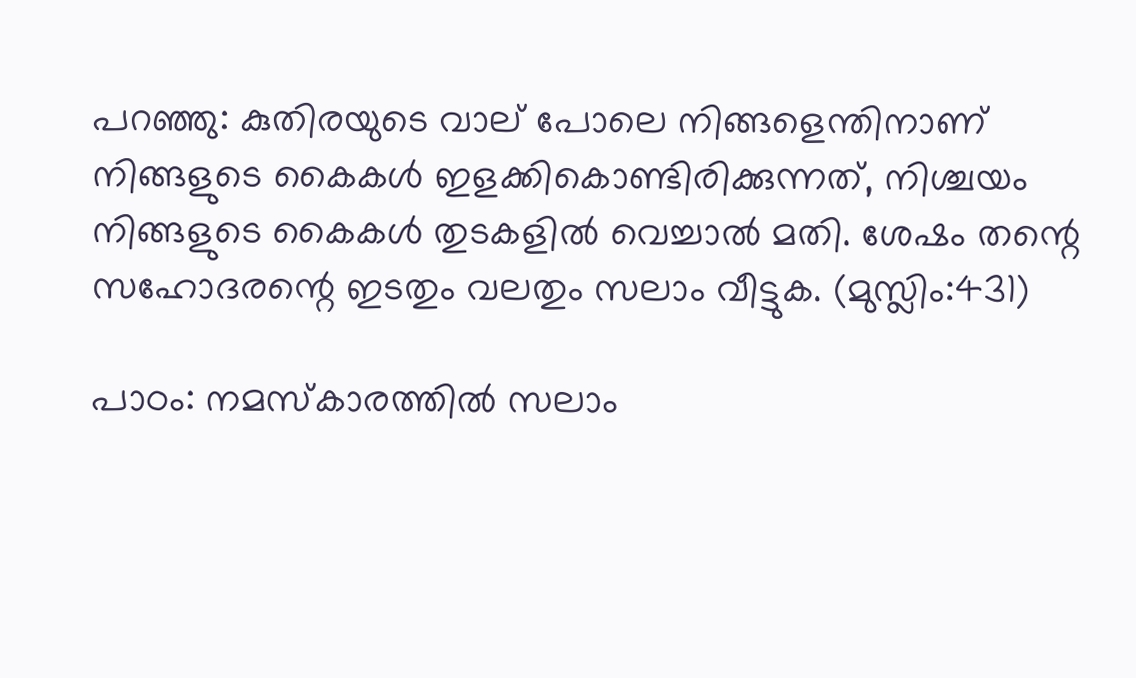പറഞ്ഞു: കുതിരയുടെ വാല് പോലെ നിങ്ങളെന്തിനാണ് നിങ്ങളുടെ കൈകള്‍ ഇളക്കികൊണ്ടിരിക്കുന്നത്, നിശ്ചയം നിങ്ങളുടെ കൈകള്‍ തുടകളില്‍ വെച്ചാല്‍ മതി. ശേഷം തന്റെ സഹോദരന്റെ ഇടതും വലതും സലാം വീട്ടുക. (മുസ്ലിം:431)

പാഠം: നമസ്കാരത്തിൽ സലാം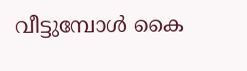വീട്ടുമ്പോൾ കൈ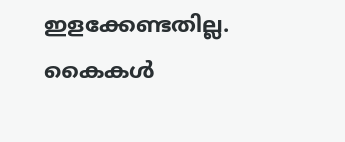ഇളക്കേണ്ടതില്ല. കൈകള്‍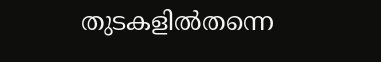തുടകളില്‍തന്നെ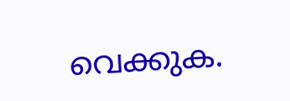വെക്കുക.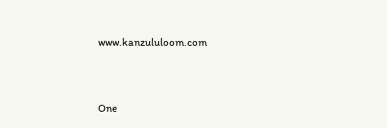www.kanzululoom.com



One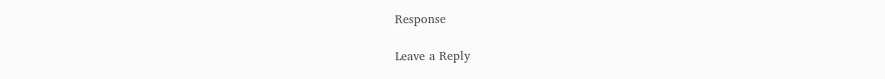Response

Leave a Reply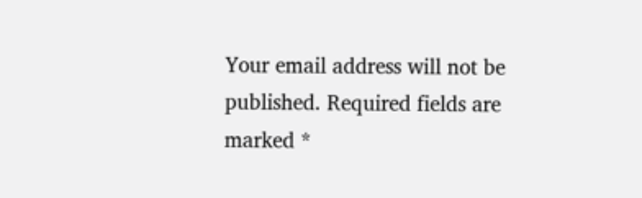Your email address will not be published. Required fields are marked *